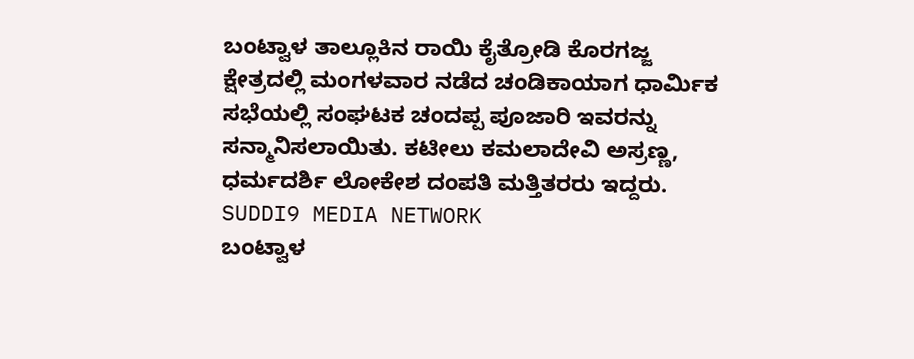ಬಂಟ್ವಾಳ ತಾಲ್ಲೂಕಿನ ರಾಯಿ ಕೈತ್ರೋಡಿ ಕೊರಗಜ್ಜ ಕ್ಷೇತ್ರದಲ್ಲಿ ಮಂಗಳವಾರ ನಡೆದ ಚಂಡಿಕಾಯಾಗ ಧಾರ್ಮಿಕ ಸಭೆಯಲ್ಲಿ ಸಂಘಟಕ ಚಂದಪ್ಪ ಪೂಜಾರಿ ಇವರನ್ನು ಸನ್ಮಾನಿಸಲಾಯಿತು. ಕಟೀಲು ಕಮಲಾದೇವಿ ಅಸ್ರಣ್ಣ, ಧರ್ಮದರ್ಶಿ ಲೋಕೇಶ ದಂಪತಿ ಮತ್ತಿತರರು ಇದ್ದರು.
SUDDI9 MEDIA NETWORK
ಬಂಟ್ವಾಳ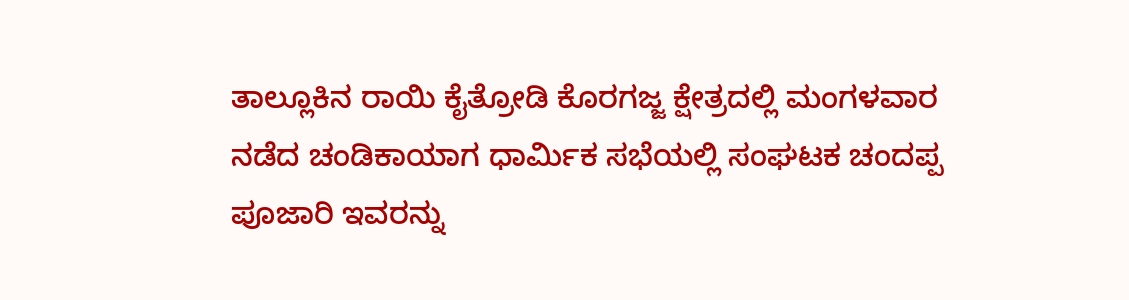ತಾಲ್ಲೂಕಿನ ರಾಯಿ ಕೈತ್ರೋಡಿ ಕೊರಗಜ್ಜ ಕ್ಷೇತ್ರದಲ್ಲಿ ಮಂಗಳವಾರ ನಡೆದ ಚಂಡಿಕಾಯಾಗ ಧಾರ್ಮಿಕ ಸಭೆಯಲ್ಲಿ ಸಂಘಟಕ ಚಂದಪ್ಪ ಪೂಜಾರಿ ಇವರನ್ನು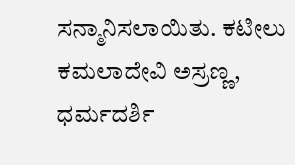ಸನ್ಮಾನಿಸಲಾಯಿತು. ಕಟೀಲು ಕಮಲಾದೇವಿ ಅಸ್ರಣ್ಣ, ಧರ್ಮದರ್ಶಿ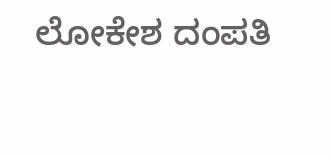ಲೋಕೇಶ ದಂಪತಿ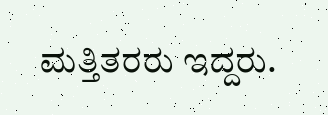ಮತ್ತಿತರರು ಇದ್ದರು.